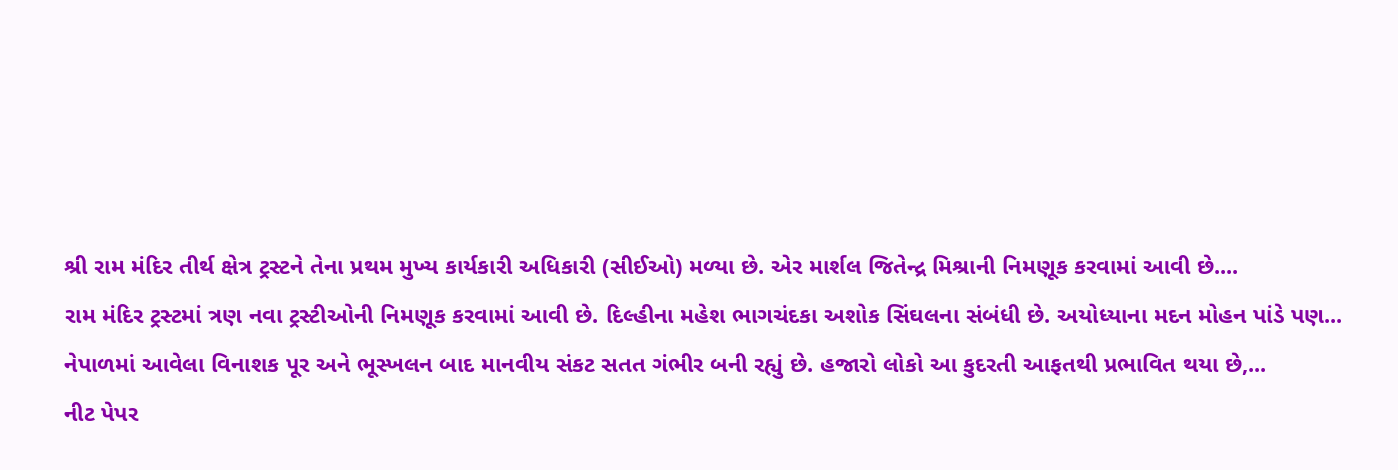શ્રી રામ મંદિર તીર્થ ક્ષેત્ર ટ્રસ્ટને તેના પ્રથમ મુખ્ય કાર્યકારી અધિકારી (સીઈઓ) મળ્યા છે. એર માર્શલ જિતેન્દ્ર મિશ્રાની નિમણૂક કરવામાં આવી છે....
રામ મંદિર ટ્રસ્ટમાં ત્રણ નવા ટ્રસ્ટીઓની નિમણૂક કરવામાં આવી છે. દિલ્હીના મહેશ ભાગચંદકા અશોક સિંઘલના સંબંધી છે. અયોધ્યાના મદન મોહન પાંડે પણ...
નેપાળમાં આવેલા વિનાશક પૂર અને ભૂસ્ખલન બાદ માનવીય સંકટ સતત ગંભીર બની રહ્યું છે. હજારો લોકો આ કુદરતી આફતથી પ્રભાવિત થયા છે,...
નીટ પેપર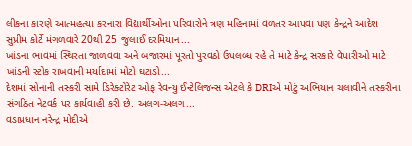લીકના કારણે આત્મહત્યા કરનારા વિદ્યાર્થીઓના પરિવારોને ત્રણ મહિનામાં વળતર આપવા પણ કેન્દ્રને આદેશ સુપ્રીમ કોર્ટે મંગળવારે 20થી 25 જુલાઈ દરમિયાન...
ખાંડના ભાવમાં સ્થિરતા જાળવવા અને બજારમાં પૂરતો પુરવઠો ઉપલબ્ધ રહે તે માટે કેન્દ્ર સરકારે વેપારીઓ માટે ખાંડની સ્ટોક રાખવાની મર્યાદામાં મોટો ઘટાડો...
દેશમાં સોનાની તસ્કરી સામે ડિરેક્ટોરેટ ઓફ રેવન્યુ ઈન્ટેલિજન્સ એટલે કે DRIએ મોટું અભિયાન ચલાવીને તસ્કરીના સંગઠિત નેટવર્ક પર કાર્યવાહી કરી છે. અલગ-અલગ...
વડાપ્રધાન નરેન્દ્ર મોદીએ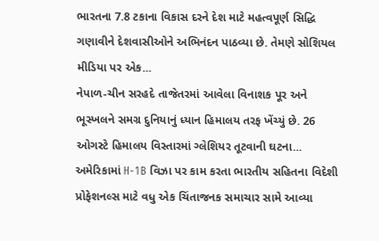ભારતના 7.8 ટકાના વિકાસ દરને દેશ માટે મહત્વપૂર્ણ સિદ્ધિ ગણાવીને દેશવાસીઓને અભિનંદન પાઠવ્યા છે. તેમણે સોશિયલ મીડિયા પર એક...
નેપાળ-ચીન સરહદે તાજેતરમાં આવેલા વિનાશક પૂર અને ભૂસ્ખલને સમગ્ર દુનિયાનું ધ્યાન હિમાલય તરફ ખેંચ્યું છે. 26 ઓગસ્ટે હિમાલય વિસ્તારમાં ગ્લેશિયર તૂટવાની ઘટના...
અમેરિકામાં H-1B વિઝા પર કામ કરતા ભારતીય સહિતના વિદેશી પ્રોફેશનલ્સ માટે વધુ એક ચિંતાજનક સમાચાર સામે આવ્યા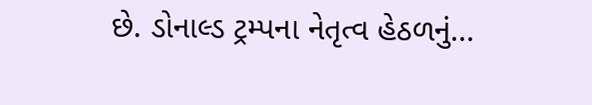છે. ડોનાલ્ડ ટ્રમ્પના નેતૃત્વ હેઠળનું...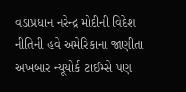વડાપ્રધાન નરેન્દ્ર મોદીની વિદેશ નીતિની હવે અમેરિકાના જાણીતા અખબાર ન્યૂયોર્ક ટાઈમ્સે પણ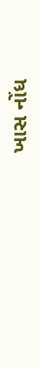ખાસ નોંધ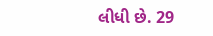લીધી છે. 29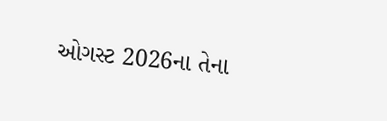ઓગસ્ટ 2026ના તેના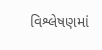વિશ્લેષણમાં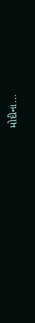મોદીના...